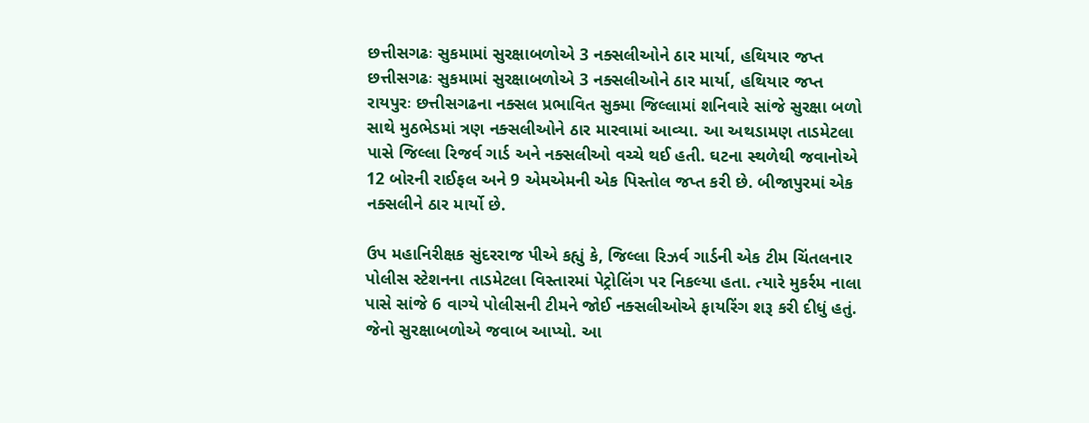છત્તીસગઢઃ સુકમામાં સુરક્ષાબળોએ 3 નક્સલીઓને ઠાર માર્યા, હથિયાર જપ્ત
છત્તીસગઢઃ સુકમામાં સુરક્ષાબળોએ 3 નક્સલીઓને ઠાર માર્યા, હથિયાર જપ્ત
રાયપુરઃ છત્તીસગઢના નક્સલ પ્રભાવિત સુક્મા જિલ્લામાં શનિવારે સાંજે સુરક્ષા બળો સાથે મુઠભેડમાં ત્રણ નક્સલીઓને ઠાર મારવામાં આવ્યા. આ અથડામણ તાડમેટલા પાસે જિલ્લા રિજર્વ ગાર્ડ અને નક્સલીઓ વચ્ચે થઈ હતી. ઘટના સ્થળેથી જવાનોએ 12 બોરની રાઈફલ અને 9 એમએમની એક પિસ્તોલ જપ્ત કરી છે. બીજાપુરમાં એક નક્સલીને ઠાર માર્યો છે.

ઉપ મહાનિરીક્ષક સુંદરરાજ પીએ કહ્યું કે, જિલ્લા રિઝર્વ ગાર્ડની એક ટીમ ચિંતલનાર પોલીસ સ્ટેશનના તાડમેટલા વિસ્તારમાં પેટ્રોલિંગ પર નિકલ્યા હતા. ત્યારે મુકર્રમ નાલા પાસે સાંજે 6 વાગ્યે પોલીસની ટીમને જોઈ નક્સલીઓએ ફાયરિંગ શરૂ કરી દીધું હતું. જેનો સુરક્ષાબળોએ જવાબ આપ્યો. આ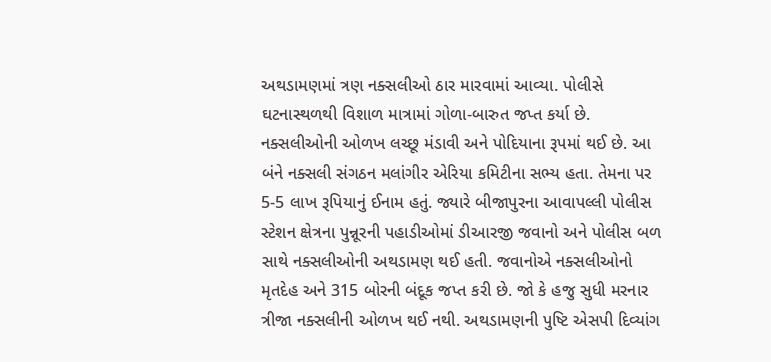અથડામણમાં ત્રણ નક્સલીઓ ઠાર મારવામાં આવ્યા. પોલીસે ઘટનાસ્થળથી વિશાળ માત્રામાં ગોળા-બારુત જપ્ત કર્યા છે.
નક્સલીઓની ઓળખ લચ્છૂ મંડાવી અને પોદિયાના રૂપમાં થઈ છે. આ બંને નક્સલી સંગઠન મલાંગીર એરિયા કમિટીના સભ્ય હતા. તેમના પર 5-5 લાખ રૂપિયાનું ઈનામ હતું. જ્યારે બીજાપુરના આવાપલ્લી પોલીસ સ્ટેશન ક્ષેત્રના પુન્નૂરની પહાડીઓમાં ડીઆરજી જવાનો અને પોલીસ બળ સાથે નક્સલીઓની અથડામણ થઈ હતી. જવાનોએ નક્સલીઓનો મૃતદેહ અને 315 બોરની બંદૂક જપ્ત કરી છે. જો કે હજુ સુધી મરનાર ત્રીજા નક્સલીની ઓળખ થઈ નથી. અથડામણની પુષ્ટિ એસપી દિવ્યાંગ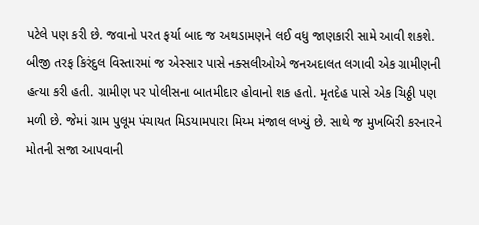પટેલે પણ કરી છે. જવાનો પરત ફર્યા બાદ જ અથડામણને લઈ વધુ જાણકારી સામે આવી શકશે.
બીજી તરફ કિરંદુલ વિસ્તારમાં જ એસ્સાર પાસે નક્સલીઓએ જનઅદાલત લગાવી એક ગ્રામીણની હત્યા કરી હતી. ગ્રામીણ પર પોલીસના બાતમીદાર હોવાનો શક હતો. મૃતદેહ પાસે એક ચિઠ્ઠી પણ મળી છે. જેમાં ગ્રામ પુલૂમ પંચાયત મિડયામપારા મિય્મ મંજાલ લખ્યું છે. સાથે જ મુખબિરી કરનારને મોતની સજા આપવાની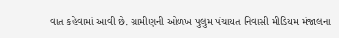વાત કહેવામાં આવી છે. ગ્રામીણની ઓળખ પુલુમ પંચાયત નિવાસી મીડિયમ મંજાલના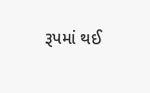રૂપમાં થઈ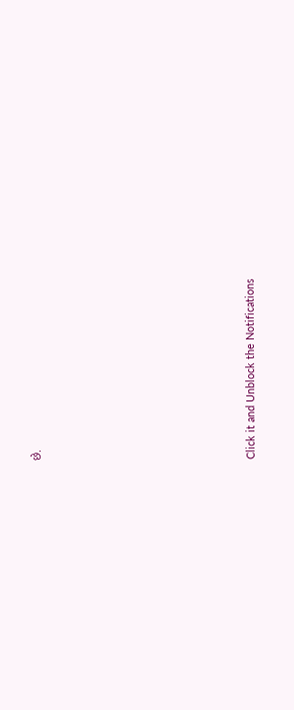છે.












Click it and Unblock the Notifications